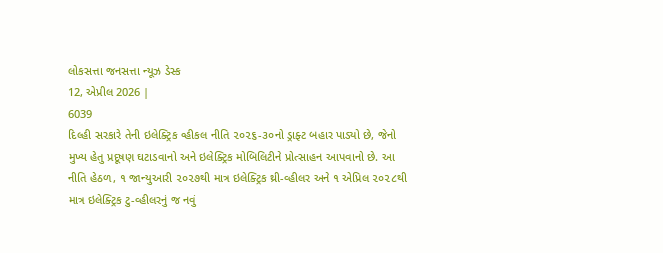લોકસત્તા જનસત્તા ન્યૂઝ ડેસ્ક
12, એપ્રીલ 2026 |
6039
દિલ્હી સરકારે તેની ઇલેક્ટ્રિક વ્હીકલ નીતિ ૨૦૨૬-૩૦નો ડ્રાફ્ટ બહાર પાડ્યો છે, જેનો મુખ્ય હેતુ પ્રદૂષણ ઘટાડવાનો અને ઇલેક્ટ્રિક મોબિલિટીને પ્રોત્સાહન આપવાનો છે. આ નીતિ હેઠળ, ૧ જાન્યુઆરી ૨૦૨૭થી માત્ર ઇલેક્ટ્રિક થ્રી-વ્હીલર અને ૧ એપ્રિલ ૨૦૨૮થી માત્ર ઇલેક્ટ્રિક ટુ-વ્હીલરનું જ નવું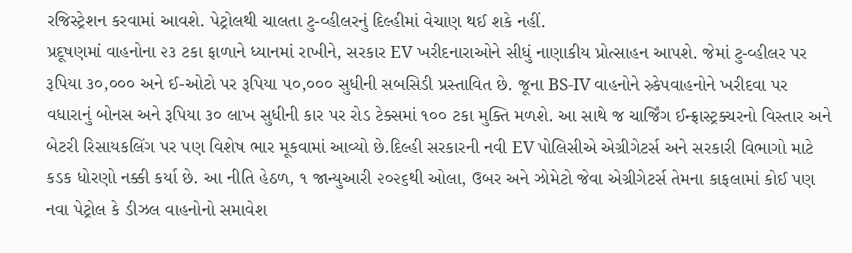રજિસ્ટ્રેશન કરવામાં આવશે. પેટ્રોલથી ચાલતા ટુ-વ્હીલરનું દિલ્હીમાં વેચાણ થઈ શકે નહીં.
પ્રદૂષણમાં વાહનોના ૨૩ ટકા ફાળાને ધ્યાનમાં રાખીને, સરકાર EV ખરીદનારાઓને સીધું નાણાકીય પ્રોત્સાહન આપશે. જેમાં ટુ-વ્હીલર પર રૂપિયા ૩૦,૦૦૦ અને ઈ-ઓટો પર રૂપિયા ૫૦,૦૦૦ સુધીની સબસિડી પ્રસ્તાવિત છે. જૂના BS-IV વાહનોને સ્ર્કેપવાહનોને ખરીદવા પર વધારાનું બોનસ અને રૂપિયા ૩૦ લાખ સુધીની કાર પર રોડ ટેક્સમાં ૧૦૦ ટકા મુક્તિ મળશે. આ સાથે જ ચાર્જિંગ ઈન્ફ્રાસ્ટ્રક્ચરનો વિસ્તાર અને બેટરી રિસાયકલિંગ પર પણ વિશેષ ભાર મૂકવામાં આવ્યો છે.દિલ્હી સરકારની નવી EV પોલિસીએ એગ્રીગેટર્સ અને સરકારી વિભાગો માટે કડક ધોરણો નક્કી કર્યા છે. આ નીતિ હેઠળ, ૧ જાન્યુઆરી ૨૦૨૬થી ઓલા, ઉબર અને ઝોમેટો જેવા એગ્રીગેટર્સ તેમના કાફલામાં કોઈ પણ નવા પેટ્રોલ કે ડીઝલ વાહનોનો સમાવેશ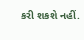કરી શકશે નહીં.